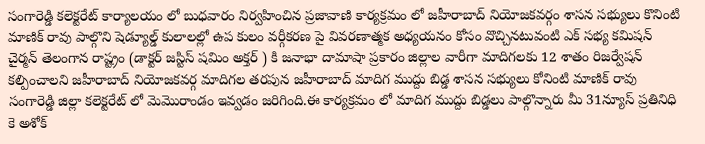సంగారెడ్డి కలెక్టరేట్ కార్యాలయం లో బుధవారం నిర్వహించిన ప్రజావాణి కార్యక్రమం లో జహీరాబాద్ నియోజకవర్గం శాసన సభ్యులు కొనింటి మాణిక్ రావు పాల్గొని షెడ్యూల్డ్ కులాలల్లో ఉప కులం వర్గీకరణ పై వివరణాత్మక అధ్యయనం కోసం వొచ్చినటువంటి ఎక్ సభ్య కమిషన్ చైర్మన్ తెలంగాన రాష్ట్రం (డాక్టర్ జస్టిస్ షమిం అక్తర్ ) కి జనాభా దామాషా ప్రకారం జిల్లాల వారీగా మాదిగలకు 12 శాతం రిజర్వేషన్ కల్పించాలని జహీరాబాద్ నియోజకవర్గ మాదిగల తరపున జహీరాబాద్ మాదిగ ముద్దు బిడ్డ శాసన సభ్యులు కోనింటి మాణిక్ రావు సంగారెడ్డి జిల్లా కలెక్టరేట్ లో మెమొరాండం ఇవ్వడం జరిగింది.ఈ కార్యక్రమం లో మాదిగ ముద్దు బిడ్డలు పాల్గొన్నారు మీ 31న్యూస్ ప్రతినిధి కె అశోక్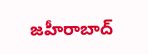జహీరాబాద్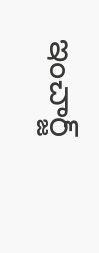ఇంచార్జ్